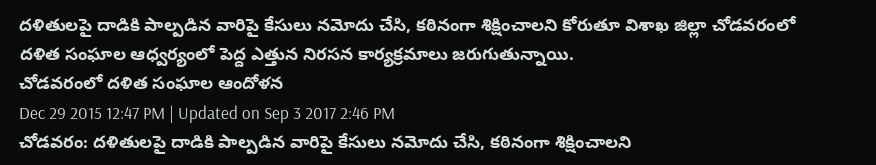దళితులపై దాడికి పాల్పడిన వారిపై కేసులు నమోదు చేసి, కఠినంగా శిక్షించాలని కోరుతూ విశాఖ జిల్లా చోడవరంలో దళిత సంఘాల ఆధ్వర్యంలో పెద్ద ఎత్తున నిరసన కార్యక్రమాలు జరుగుతున్నాయి.
చోడవరంలో దళిత సంఘాల ఆందోళన
Dec 29 2015 12:47 PM | Updated on Sep 3 2017 2:46 PM
చోడవరం: దళితులపై దాడికి పాల్పడిన వారిపై కేసులు నమోదు చేసి, కఠినంగా శిక్షించాలని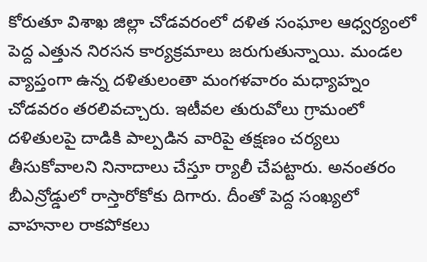కోరుతూ విశాఖ జిల్లా చోడవరంలో దళిత సంఘాల ఆధ్వర్యంలో పెద్ద ఎత్తున నిరసన కార్యక్రమాలు జరుగుతున్నాయి. మండల వ్యాప్తంగా ఉన్న దళితులంతా మంగళవారం మధ్యాహ్నం చోడవరం తరలివచ్చారు. ఇటీవల తురువోలు గ్రామంలో దళితులపై దాడికి పాల్పడిన వారిపై తక్షణం చర్యలు తీసుకోవాలని నినాదాలు చేస్తూ ర్యాలీ చేపట్టారు. అనంతరం బీఎన్రోడ్డులో రాస్తారోకోకు దిగారు. దీంతో పెద్ద సంఖ్యలో వాహనాల రాకపోకలు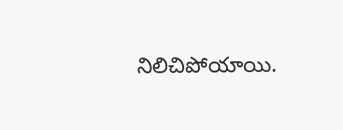నిలిచిపోయాయి.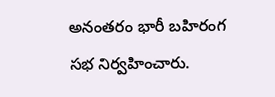అనంతరం భారీ బహిరంగ సభ నిర్వహించారు.